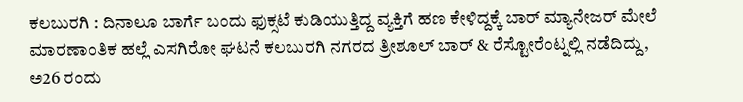ಕಲಬುರಗಿ : ದಿನಾಲೂ ಬಾರ್ಗೆ ಬಂದು ಫುಕ್ಸಟೆ ಕುಡಿಯುತ್ತಿದ್ದ ವ್ಯಕ್ತಿಗೆ ಹಣ ಕೇಳಿದ್ದಕ್ಕೆ ಬಾರ್ ಮ್ಯಾನೇಜರ್ ಮೇಲೆ ಮಾರಣಾಂತಿಕ ಹಲ್ಲೆ ಎಸಗಿರೋ ಘಟನೆ ಕಲಬುರಗಿ ನಗರದ ತ್ರೀಶೂಲ್ ಬಾರ್ & ರೆಸ್ಟೋರೆಂಟ್ನಲ್ಲಿ ನಡೆದಿದ್ದು, ಅ26 ರಂದು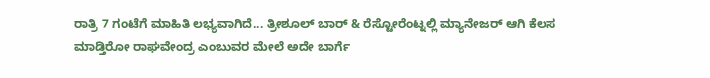ರಾತ್ರಿ 7 ಗಂಟೆಗೆ ಮಾಹಿತಿ ಲಭ್ಯವಾಗಿದೆ... ತ್ರೀಶೂಲ್ ಬಾರ್ & ರೆಸ್ಟೋರೆಂಟ್ನಲ್ಲಿ ಮ್ಯಾನೇಜರ್ ಆಗಿ ಕೆಲಸ ಮಾಡ್ತಿರೋ ರಾಘವೇಂದ್ರ ಎಂಬುವರ ಮೇಲೆ ಅದೇ ಬಾರ್ಗೆ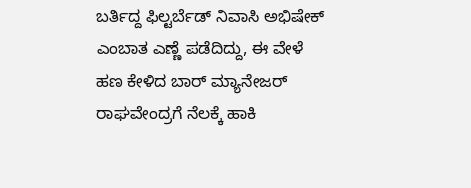ಬರ್ತಿದ್ದ ಫಿಲ್ಟರ್ಬೆಡ್ ನಿವಾಸಿ ಅಭಿಷೇಕ್ ಎಂಬಾತ ಎಣ್ಣೆ ಪಡೆದಿದ್ದು, ಈ ವೇಳೆ ಹಣ ಕೇಳಿದ ಬಾರ್ ಮ್ಯಾನೇಜರ್ ರಾಘವೇಂದ್ರಗೆ ನೆಲಕ್ಕೆ ಹಾಕಿ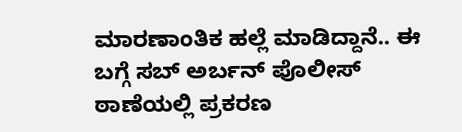ಮಾರಣಾಂತಿಕ ಹಲ್ಲೆ ಮಾಡಿದ್ದಾನೆ.. ಈ ಬಗ್ಗೆ ಸಬ್ ಅರ್ಬನ್ ಪೊಲೀಸ್ ಠಾಣೆಯಲ್ಲಿ ಪ್ರಕರಣ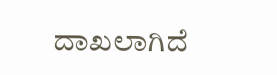ದಾಖಲಾಗಿದೆ